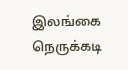இலங்கை நெருக்கடி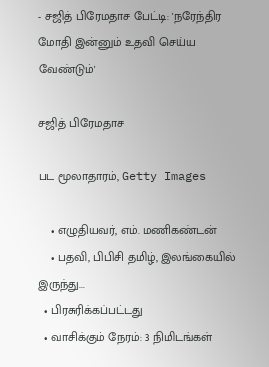- சஜித் பிரேமதாச பேட்டி: 'நரேந்திர மோதி இன்னும் உதவி செய்ய வேண்டும்'

சஜித் பிரேமதாச

பட மூலாதாரம், Getty Images

    • எழுதியவர், எம். மணிகண்டன்
    • பதவி, பிபிசி தமிழ், இலங்கையில் இருந்து...
  • பிரசுரிக்கப்பட்டது
  • வாசிக்கும் நேரம்: 3 நிமிடங்கள்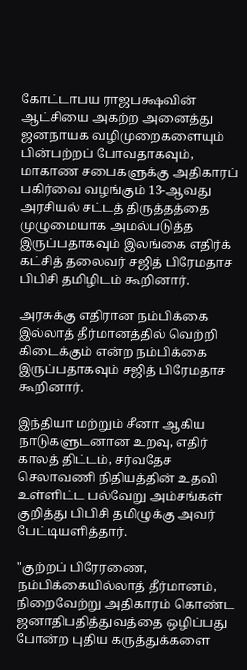கோட்டாபய ராஜபக்ஷவின் ஆட்சியை அகற்ற அனைத்து ஜனநாயக வழிமுறைகளையும் பின்பற்றப் போவதாகவும், மாகாண சபைகளுக்கு அதிகாரப் பகிர்வை வழங்கும் 13-ஆவது அரசியல் சட்டத் திருத்தத்தை முழுமையாக அமல்படுத்த இருப்பதாகவும் இலங்கை எதிர்க் கட்சித் தலைவர் சஜித் பிரேமதாச பிபிசி தமிழிடம் கூறினார்.

அரசுக்கு எதிரான நம்பிக்கை இல்லாத் தீர்மானத்தில் வெற்றி கிடைக்கும் என்ற நம்பிக்கை இருப்பதாகவும் சஜித் பிரேமதாச கூறினார்.

இந்தியா மற்றும் சீனா ஆகிய நாடுகளுடனான உறவு, எதிர் காலத் திட்டம், சர்வதேச செலாவணி நிதியத்தின் உதவி உள்ளிட்ட பல்வேறு அம்சங்கள் குறித்து பிபிசி தமிழுக்கு அவர் பேட்டியளித்தார்.

"குற்றப் பிரேரணை, நம்பிக்கையில்லாத் தீர்மானம், நிறைவேற்று அதிகாரம் கொண்ட ஜனாதிபதித்துவத்தை ஒழிப்பது போன்ற புதிய கருத்துக்களை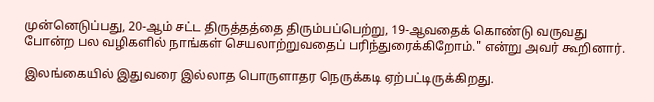முன்னெடுப்பது, 20-ஆம் சட்ட திருத்தத்தை திரும்பப்பெற்று, 19-ஆவதைக் கொண்டு வருவது போன்ற பல வழிகளில் நாங்கள் செயலாற்றுவதைப் பரிந்துரைக்கிறோம்." என்று அவர் கூறினார்.

இலங்கையில் இதுவரை இல்லாத பொருளாதர நெருக்கடி ஏற்பட்டிருக்கிறது.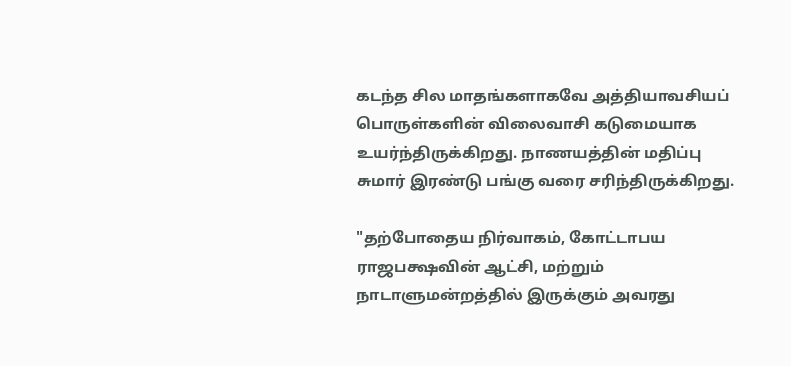கடந்த சில மாதங்களாகவே அத்தியாவசியப் பொருள்களின் விலைவாசி கடுமையாக உயர்ந்திருக்கிறது. நாணயத்தின் மதிப்பு சுமார் இரண்டு பங்கு வரை சரிந்திருக்கிறது.

"தற்போதைய நிர்வாகம், கோட்டாபய ராஜபக்ஷவின் ஆட்சி, மற்றும் நாடாளுமன்றத்தில் இருக்கும் அவரது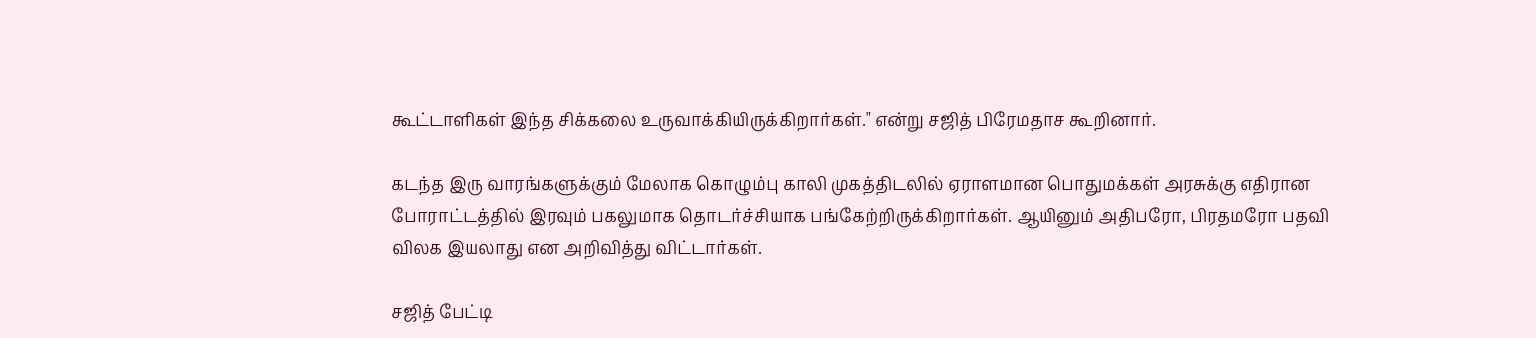கூட்டாளிகள் இந்த சிக்கலை உருவாக்கியிருக்கிறார்கள்." என்று சஜித் பிரேமதாச கூறினார்.

கடந்த இரு வாரங்களுக்கும் மேலாக கொழும்பு காலி முகத்திடலில் ஏராளமான பொதுமக்கள் அரசுக்கு எதிரான போராட்டத்தில் இரவும் பகலுமாக தொடர்ச்சியாக பங்கேற்றிருக்கிறார்கள். ஆயினும் அதிபரோ, பிரதமரோ பதவி விலக இயலாது என அறிவித்து விட்டார்கள்.

சஜித் பேட்டி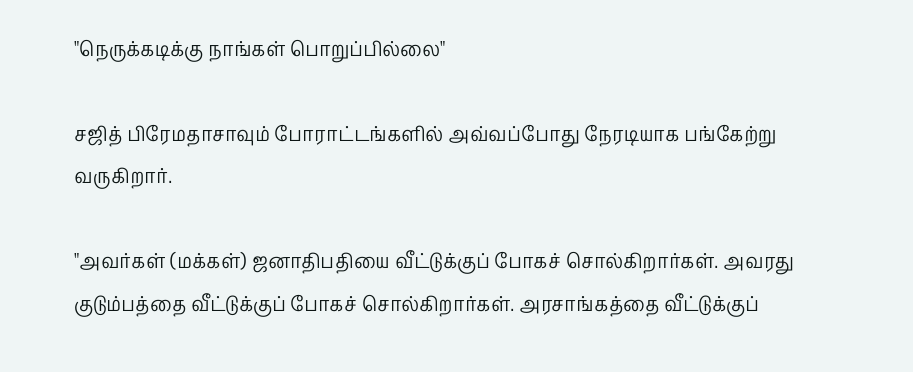"நெருக்கடிக்கு நாங்கள் பொறுப்பில்லை"

சஜித் பிரேமதாசாவும் போராட்டங்களில் அவ்வப்போது நேரடியாக பங்கேற்று வருகிறார்.

"அவர்கள் (மக்கள்) ஜனாதிபதியை வீட்டுக்குப் போகச் சொல்கிறார்கள். அவரது குடும்பத்தை வீட்டுக்குப் போகச் சொல்கிறார்கள். அரசாங்கத்தை வீட்டுக்குப்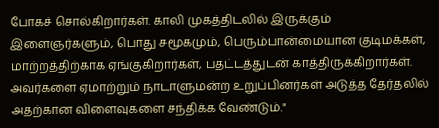போகச் சொல்கிறார்கள். காலி முகத்திடலில் இருக்கும் இளைஞர்களும், பொது சமூகமும், பெரும்பான்மையான குடிமக்கள், மாற்றத்திற்காக ஏங்குகிறார்கள், பதட்டத்துடன் காத்திருக்கிறார்கள். அவர்களை ஏமாற்றும் நாடாளுமன்ற உறுப்பினர்கள் அடுத்த தேர்தலில் அதற்கான விளைவுகளை சந்திக்க வேண்டும்."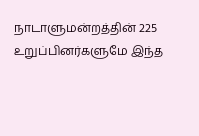நாடாளுமன்றத்தின் 225 உறுப்பினர்களுமே இந்த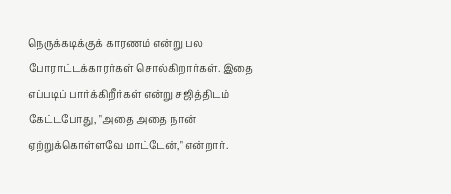நெருக்கடிக்குக் காரணம் என்று பல போராட்டக்காரர்கள் சொல்கிறார்கள். இதை எப்படிப் பார்க்கிறீர்கள் என்று சஜித்திடம் கேட்டபோது, "அதை அதை நான் ஏற்றுக்கொள்ளவே மாட்டேன்," என்றார்.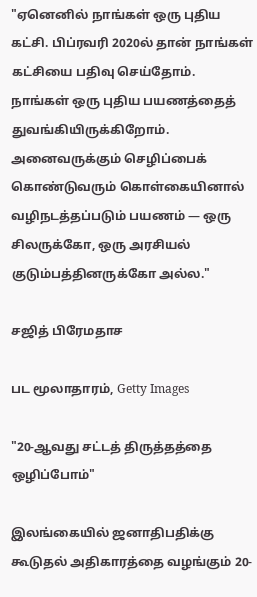"ஏனெனில் நாங்கள் ஒரு புதிய கட்சி. பிப்ரவரி 2020ல் தான் நாங்கள் கட்சியை பதிவு செய்தோம். நாங்கள் ஒரு புதிய பயணத்தைத் துவங்கியிருக்கிறோம். அனைவருக்கும் செழிப்பைக் கொண்டுவரும் கொள்கையினால் வழிநடத்தப்படும் பயணம் — ஒரு சிலருக்கோ, ஒரு அரசியல் குடும்பத்தினருக்கோ அல்ல."

சஜித் பிரேமதாச

பட மூலாதாரம், Getty Images

"20-ஆவது சட்டத் திருத்தத்தை ஒழிப்போம்"

இலங்கையில் ஜனாதிபதிக்கு கூடுதல் அதிகாரத்தை வழங்கும் 20-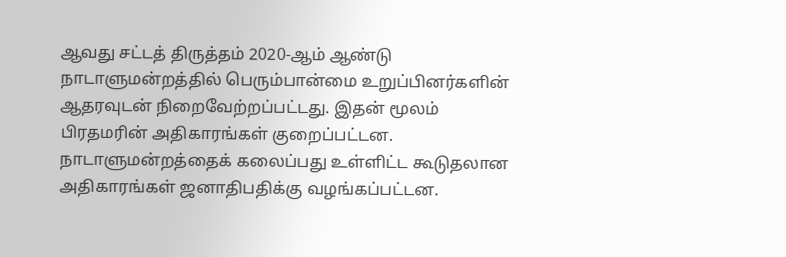ஆவது சட்டத் திருத்தம் 2020-ஆம் ஆண்டு நாடாளுமன்றத்தில் பெரும்பான்மை உறுப்பினர்களின் ஆதரவுடன் நிறைவேற்றப்பட்டது. இதன் மூலம் பிரதமரின் அதிகாரங்கள் குறைப்பட்டன. நாடாளுமன்றத்தைக் கலைப்பது உள்ளிட்ட கூடுதலான அதிகாரங்கள் ஜனாதிபதிக்கு வழங்கப்பட்டன.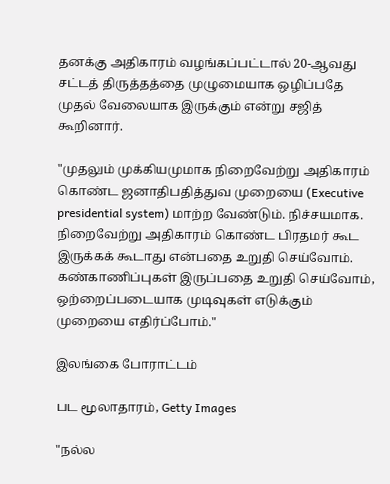தனக்கு அதிகாரம் வழங்கப்பட்டால் 20-ஆவது சட்டத் திருத்தத்தை முழுமையாக ஒழிப்பதே முதல் வேலையாக இருக்கும் என்று சஜித் கூறினார்.

"முதலும் முக்கியமுமாக நிறைவேற்று அதிகாரம் கொண்ட ஜனாதிபதித்துவ முறையை (Executive presidential system) மாற்ற வேண்டும். நிச்சயமாக. நிறைவேற்று அதிகாரம் கொண்ட பிரதமர் கூட இருக்கக் கூடாது என்பதை உறுதி செய்வோம். கண்காணிப்புகள் இருப்பதை உறுதி செய்வோம், ஒற்றைப்படையாக முடிவுகள் எடுக்கும் முறையை எதிர்ப்போம்."

இலங்கை போராட்டம்

பட மூலாதாரம், Getty Images

"நல்ல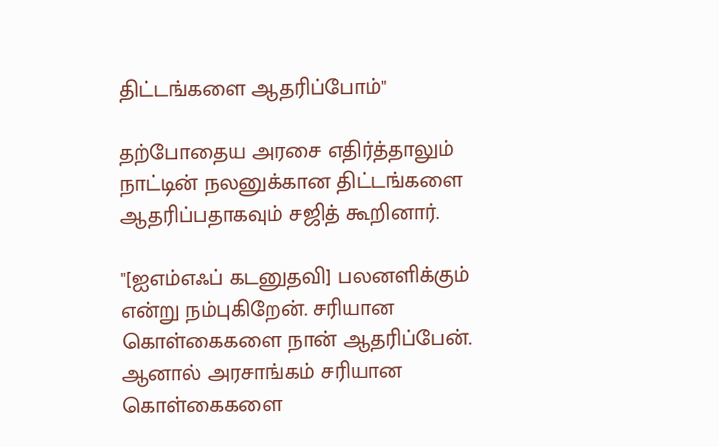திட்டங்களை ஆதரிப்போம்"

தற்போதைய அரசை எதிர்த்தாலும் நாட்டின் நலனுக்கான திட்டங்களை ஆதரிப்பதாகவும் சஜித் கூறினார்.

"[ஐஎம்எஃப் கடனுதவி] பலனளிக்கும் என்று நம்புகிறேன். சரியான கொள்கைகளை நான் ஆதரிப்பேன். ஆனால் அரசாங்கம் சரியான கொள்கைகளை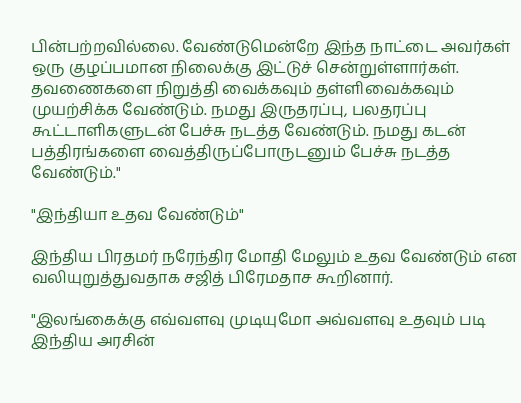பின்பற்றவில்லை. வேண்டுமென்றே இந்த நாட்டை அவர்கள் ஒரு குழப்பமான நிலைக்கு இட்டுச் சென்றுள்ளார்கள். தவணைகளை நிறுத்தி வைக்கவும் தள்ளிவைக்கவும் முயற்சிக்க வேண்டும். நமது இருதரப்பு, பலதரப்பு கூட்டாளிகளுடன் பேச்சு நடத்த வேண்டும். நமது கடன் பத்திரங்களை வைத்திருப்போருடனும் பேச்சு நடத்த வேண்டும்."

"இந்தியா உதவ வேண்டும்"

இந்திய பிரதமர் நரேந்திர மோதி மேலும் உதவ வேண்டும் என வலியுறுத்துவதாக சஜித் பிரேமதாச கூறினார்.

"இலங்கைக்கு எவ்வளவு முடியுமோ அவ்வளவு உதவும் படி இந்திய அரசின்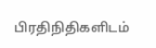பிரதிநிதிகளிடம்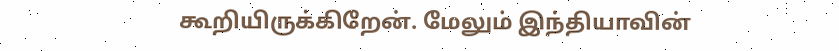கூறியிருக்கிறேன். மேலும் இந்தியாவின்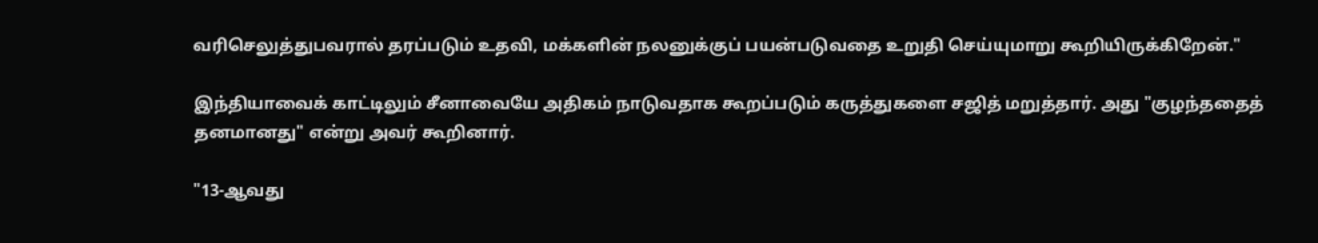வரிசெலுத்துபவரால் தரப்படும் உதவி, மக்களின் நலனுக்குப் பயன்படுவதை உறுதி செய்யுமாறு கூறியிருக்கிறேன்."

இந்தியாவைக் காட்டிலும் சீனாவையே அதிகம் நாடுவதாக கூறப்படும் கருத்துகளை சஜித் மறுத்தார். அது "குழந்ததைத் தனமானது" என்று அவர் கூறினார்.

"13-ஆவது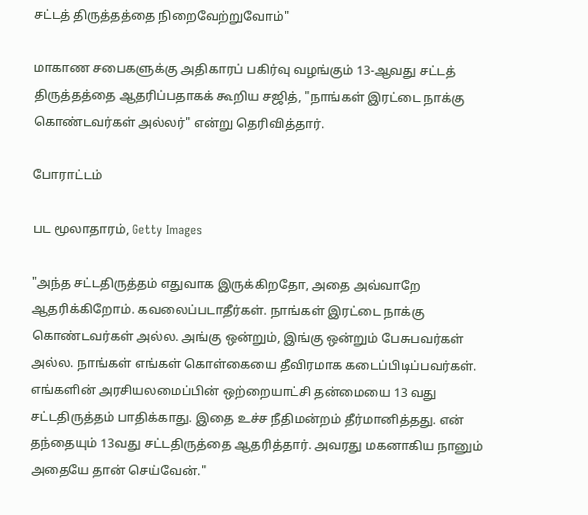சட்டத் திருத்தத்தை நிறைவேற்றுவோம்"

மாகாண சபைகளுக்கு அதிகாரப் பகிர்வு வழங்கும் 13-ஆவது சட்டத் திருத்தத்தை ஆதரிப்பதாகக் கூறிய சஜித், "நாங்கள் இரட்டை நாக்கு கொண்டவர்கள் அல்லர்" என்று தெரிவித்தார்.

போராட்டம்

பட மூலாதாரம், Getty Images

"அந்த சட்டதிருத்தம் எதுவாக இருக்கிறதோ, அதை அவ்வாறே ஆதரிக்கிறோம். கவலைப்படாதீர்கள். நாங்கள் இரட்டை நாக்கு கொண்டவர்கள் அல்ல. அங்கு ஒன்றும், இங்கு ஒன்றும் பேசுபவர்கள் அல்ல. நாங்கள் எங்கள் கொள்கையை தீவிரமாக கடைப்பிடிப்பவர்கள். எங்களின் அரசியலமைப்பின் ஒற்றையாட்சி தன்மையை 13 வது சட்டதிருத்தம் பாதிக்காது. இதை உச்ச நீதிமன்றம் தீர்மானித்தது. என் தந்தையும் 13வது சட்டதிருத்தை ஆதரித்தார். அவரது மகனாகிய நானும் அதையே தான் செய்வேன்."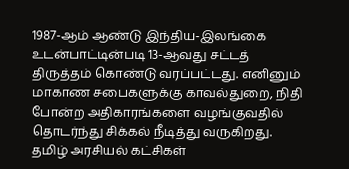1987-ஆம் ஆண்டு இந்திய-இலங்கை உடன்பாட்டின்படி 13-ஆவது சட்டத் திருத்தம் கொண்டு வரப்பட்டது. எனினும் மாகாண சபைகளுக்கு காவல்துறை, நிதி போன்ற அதிகாரங்களை வழங்குவதில் தொடர்ந்து சிக்கல் நீடித்து வருகிறது. தமிழ் அரசியல் கட்சிகள்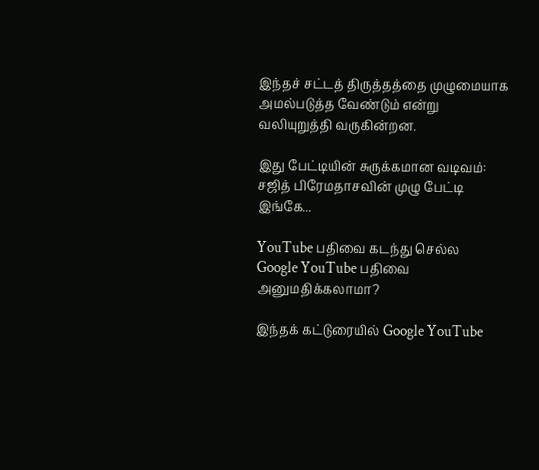இந்தச் சட்டத் திருத்தத்தை முழுமையாக அமல்படுத்த வேண்டும் என்று வலியுறுத்தி வருகின்றன.

இது பேட்டியின் சுருக்கமான வடிவம்: சஜித் பிரேமதாசவின் முழு பேட்டி இங்கே...

YouTube பதிவை கடந்து செல்ல
Google YouTube பதிவை அனுமதிக்கலாமா?

இந்தக் கட்டுரையில் Google YouTube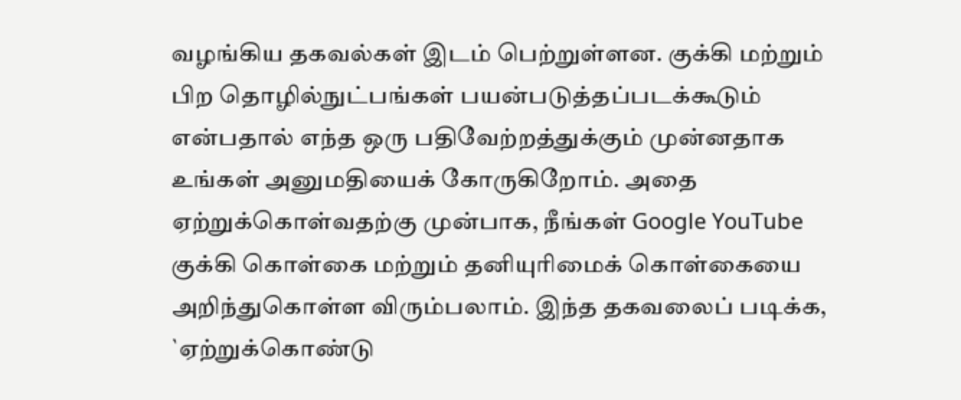வழங்கிய தகவல்கள் இடம் பெற்றுள்ளன. குக்கி மற்றும் பிற தொழில்நுட்பங்கள் பயன்படுத்தப்படக்கூடும் என்பதால் எந்த ஒரு பதிவேற்றத்துக்கும் முன்னதாக உங்கள் அனுமதியைக் கோருகிறோம். அதை ஏற்றுக்கொள்வதற்கு முன்பாக, நீங்கள் Google YouTube குக்கி கொள்கை மற்றும் தனியுரிமைக் கொள்கையை அறிந்துகொள்ள விரும்பலாம். இந்த தகவலைப் படிக்க, `ஏற்றுக்கொண்டு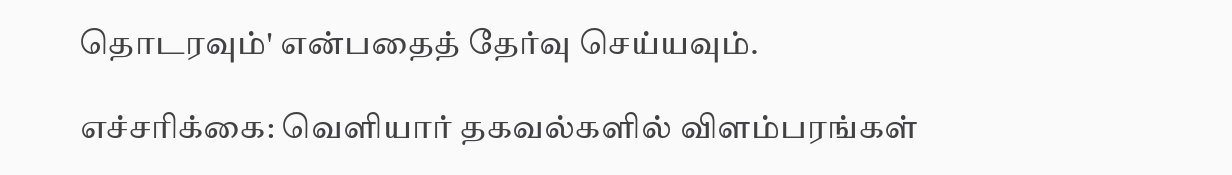தொடரவும்' என்பதைத் தேர்வு செய்யவும்.

எச்சரிக்கை: வெளியார் தகவல்களில் விளம்பரங்கள்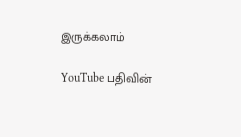இருக்கலாம்

YouTube பதிவின்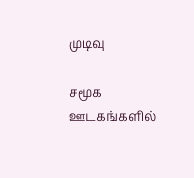முடிவு

சமூக ஊடகங்களில்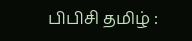பிபிசி தமிழ் :